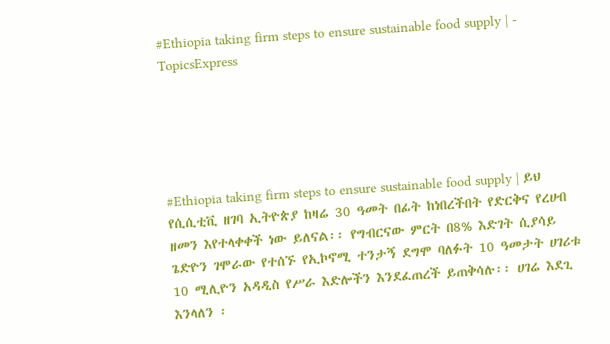#Ethiopia taking firm steps to ensure sustainable food supply | - TopicsExpress





#Ethiopia taking firm steps to ensure sustainable food supply | ይህ የሲሲቲቪ ዘገባ ኢትዮጵያ ከዛሬ 30 ዓመት በፊት ከነበረችበት የድርቅና የረሀብ ዘመን እየተላቀቀች ነው ይለናል፡፡ የግብርናው ምርት በ8% እድገት ሲያሳይ ጌድዮን ገሞራው የተሰኙ የኢኮኖሚ ተንታኝ ደግሞ ባለፉት 10 ዓመታት ሀገሪቱ 10 ሚሊዮን አዳዲስ የሥራ እድሎችን እንደፈጠረች ይጠቅሳሉ፡፡ ሀገሬ እደጊ እንላለን ፡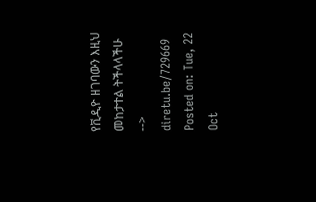የቪዲዮ ዘገባውን እዚህ መከታተል ትችላላችሁ --> diretu.be/729669
Posted on: Tue, 22 Oct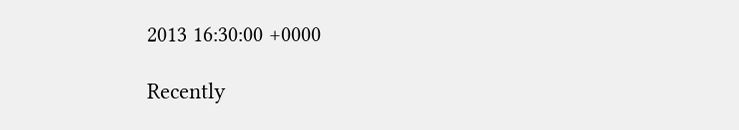2013 16:30:00 +0000

Recently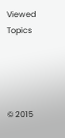Viewed Topics




© 2015